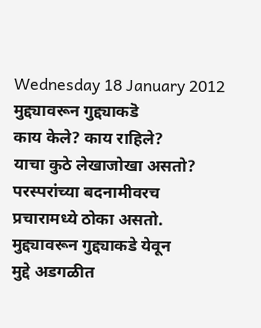Wednesday 18 January 2012
मुद्द्यावरून गुद्द्याकडॆ
काय केले? काय राहिले?
याचा कुठे लेखाजोखा असतो?
परस्परांच्या बदनामीवरच
प्रचारामध्ये ठोका असतो.
मुद्द्यावरून गुद्द्याकडे येवून
मुद्दे अडगळीत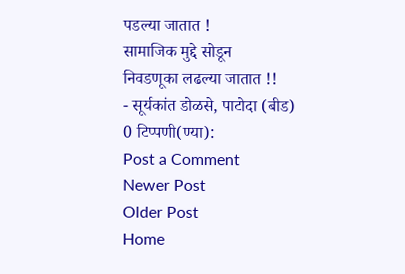पडल्या जातात !
सामाजिक मुद्दे सोडून
निवडणूका लढल्या जातात !!
- सूर्यकांत डोळसे, पाटोदा (बीड)
0 टिप्पणी(ण्या):
Post a Comment
Newer Post
Older Post
Home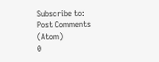Subscribe to:
Post Comments (Atom)
0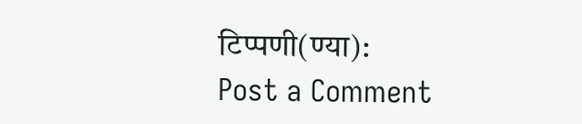टिप्पणी(ण्या):
Post a Comment